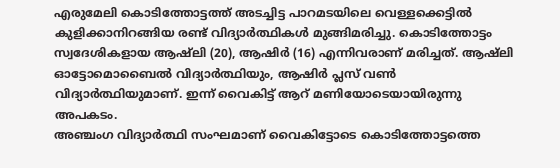എരുമേലി കൊടിത്തോട്ടത്ത് അടച്ചിട്ട പാറമടയിലെ വെള്ളക്കെട്ടിൽ കുളിക്കാനിറങ്ങിയ രണ്ട് വിദ്യാർത്ഥികൾ മുങ്ങിമരിച്ചു. കൊടിത്തോട്ടം സ്വദേശികളായ ആഷ്ലി (20), ആഷിർ (16) എന്നിവരാണ് മരിച്ചത്. ആഷ്ലി ഓട്ടോമൊബൈൽ വിദ്യാർത്ഥിയും, ആഷിർ പ്ലസ് വൺ വിദ്യാർത്ഥിയുമാണ്. ഇന്ന് വൈകിട്ട് ആറ് മണിയോടെയായിരുന്നു അപകടം.
അഞ്ചംഗ വിദ്യാർത്ഥി സംഘമാണ് വൈകിട്ടോടെ കൊടിത്തോട്ടത്തെ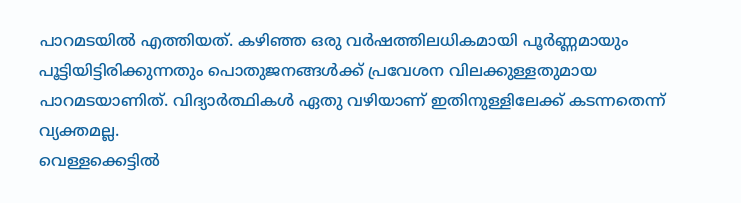പാറമടയിൽ എത്തിയത്. കഴിഞ്ഞ ഒരു വർഷത്തിലധികമായി പൂർണ്ണമായും പൂട്ടിയിട്ടിരിക്കുന്നതും പൊതുജനങ്ങൾക്ക് പ്രവേശന വിലക്കുള്ളതുമായ പാറമടയാണിത്. വിദ്യാർത്ഥികൾ ഏതു വഴിയാണ് ഇതിനുള്ളിലേക്ക് കടന്നതെന്ന് വ്യക്തമല്ല.
വെള്ളക്കെട്ടിൽ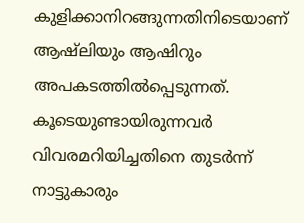കുളിക്കാനിറങ്ങുന്നതിനിടെയാണ് ആഷ്ലിയും ആഷിറും അപകടത്തിൽപ്പെടുന്നത്. കൂടെയുണ്ടായിരുന്നവർ വിവരമറിയിച്ചതിനെ തുടർന്ന് നാട്ടുകാരും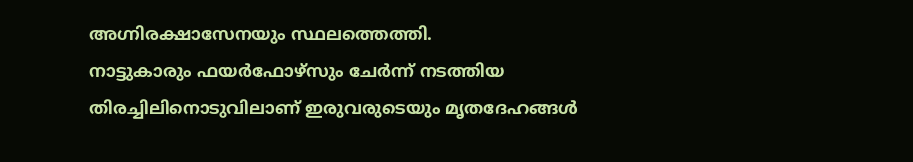അഗ്നിരക്ഷാസേനയും സ്ഥലത്തെത്തി.
നാട്ടുകാരും ഫയർഫോഴ്സും ചേർന്ന് നടത്തിയ തിരച്ചിലിനൊടുവിലാണ് ഇരുവരുടെയും മൃതദേഹങ്ങൾ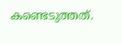കണ്ടെടുത്തത്.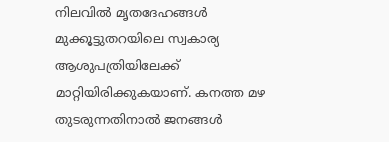നിലവിൽ മൃതദേഹങ്ങൾ മുക്കൂട്ടുതറയിലെ സ്വകാര്യ ആശുപത്രിയിലേക്ക് മാറ്റിയിരിക്കുകയാണ്. കനത്ത മഴ തുടരുന്നതിനാൽ ജനങ്ങൾ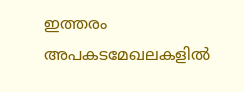ഇത്തരം അപകടമേഖലകളിൽ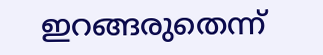ഇറങ്ങരുതെന്ന്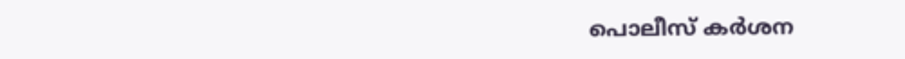പൊലീസ് കർശന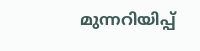മുന്നറിയിപ്പ്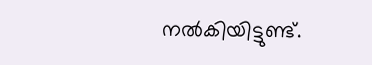നൽകിയിട്ടുണ്ട്.